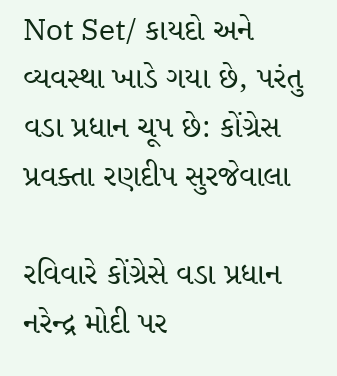Not Set/ કાયદો અને વ્યવસ્થા ખાડે ગયા છે, પરંતુ વડા પ્રધાન ચૂપ છે: કોંગ્રેસ પ્રવક્તા રણદીપ સુરજેવાલા

રવિવારે કોંગ્રેસે વડા પ્રધાન નરેન્દ્ર મોદી પર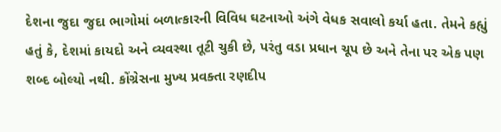દેશના જુદા જુદા ભાગોમાં બળાત્કારની વિવિધ ઘટનાઓ અંગે વેધક સવાલો કર્યા હતા. તેમને કહ્યું હતું કે, દેશમાં કાયદો અને વ્યવસ્થા તૂટી ચુકી છે, પરંતુ વડા પ્રધાન ચૂપ છે અને તેના પર એક પણ શબ્દ બોલ્યો નથી. કોંગ્રેસના મુખ્ય પ્રવક્તા રણદીપ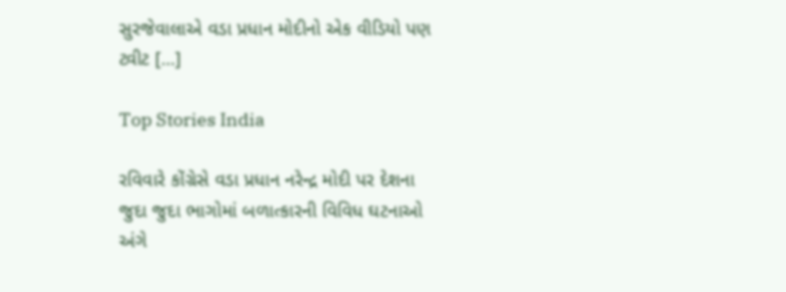સુરજેવાલાએ વડા પ્રધાન મોદીનો એક વીડિયો પણ ટ્વીટ […]

Top Stories India

રવિવારે કોંગ્રેસે વડા પ્રધાન નરેન્દ્ર મોદી પર દેશના જુદા જુદા ભાગોમાં બળાત્કારની વિવિધ ઘટનાઓ અંગે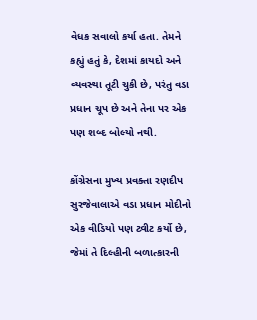વેધક સવાલો કર્યા હતા. તેમને કહ્યું હતું કે, દેશમાં કાયદો અને વ્યવસ્થા તૂટી ચુકી છે, પરંતુ વડા પ્રધાન ચૂપ છે અને તેના પર એક પણ શબ્દ બોલ્યો નથી.

કોંગ્રેસના મુખ્ય પ્રવક્તા રણદીપ સુરજેવાલાએ વડા પ્રધાન મોદીનો એક વીડિયો પણ ટ્વીટ કર્યો છે, જેમાં તે દિલ્હીની બળાત્કારની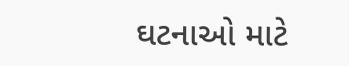ઘટનાઓ માટે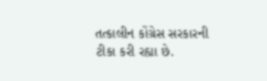તત્કાલીન કોંગ્રેસ સરકારની ટીકા કરી રહ્યા છે.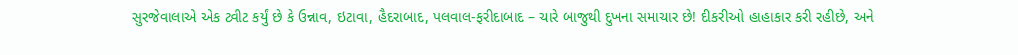સુરજેવાલાએ એક ટ્વીટ કર્યું છે કે ઉન્નાવ, ઇટાવા, હૈદરાબાદ, પલવાલ-ફરીદાબાદ – ચારે બાજુથી દુખના સમાચાર છે! દીકરીઓ હાહાકાર કરી રહીછે, અને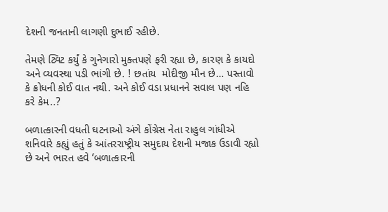દેશની જનતાની લાગણી દુભાઈ રહીછે.

તેમણે ટ્વિટ કર્યું કે ગુનેગારો મુક્તપણે ફરી રહ્યા છે, કારણ કે કાયદો અને વ્યવસ્થા પડી ભાંગી છે. ! છતાંય  મોદીજી મૌન છે… પસ્તાવો કે ક્રોધની કોઈ વાત નથી. અને કોઈ વડા પ્રધાનને સવાલ પણ નહિ કરે કેમ..?

બળાત્કારની વધતી ઘટનાઓ અંગે કોંગ્રેસ નેતા રાહુલ ગાંધીએ શનિવારે કહ્યું હતું કે આંતરરાષ્ટ્રીય સમુદાય દેશની મજાક ઉડાવી રહ્યો છે અને ભારત હવે ‘બળાત્કારની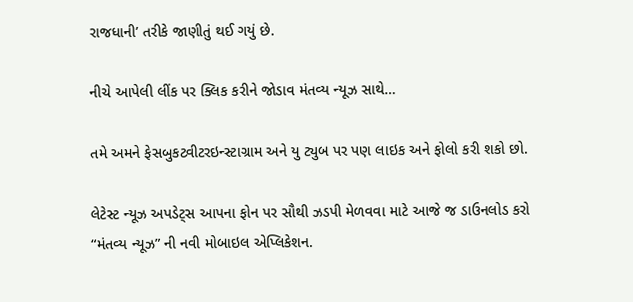રાજધાની’ તરીકે જાણીતું થઈ ગયું છે.

નીચે આપેલી લીંક પર ક્લિક કરીને જોડાવ મંતવ્ય ન્યૂઝ સાથે…

તમે અમને ફેસબુકટ્વીટરઇન્સ્ટાગ્રામ અને યુ ટ્યુબ પર પણ લાઇક અને ફોલો કરી શકો છો.

લેટેસ્ટ ન્યૂઝ અપડેટ્સ આપના ફોન પર સૌથી ઝડપી મેળવવા માટે આજે જ ડાઉનલોડ કરો “મંતવ્ય ન્યૂઝ” ની નવી મોબાઇલ એપ્લિકેશન.